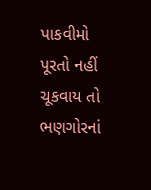પાકવીમો પૂરતો નહીં ચૂકવાય તો ભણગોરનાં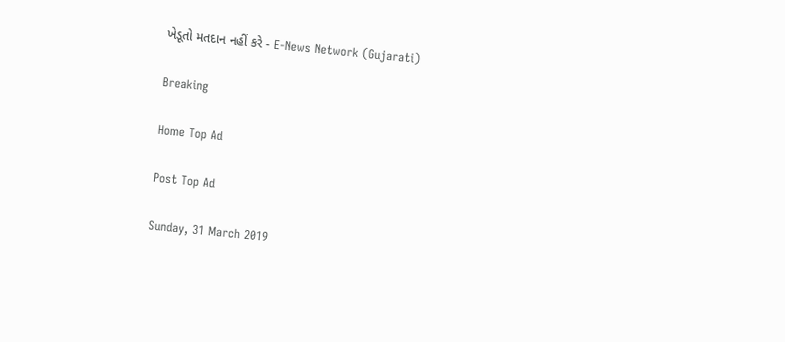ખેડૂતો મતદાન નહીં કરે - E-News Network (Gujarati)

Breaking

Home Top Ad

Post Top Ad

Sunday, 31 March 2019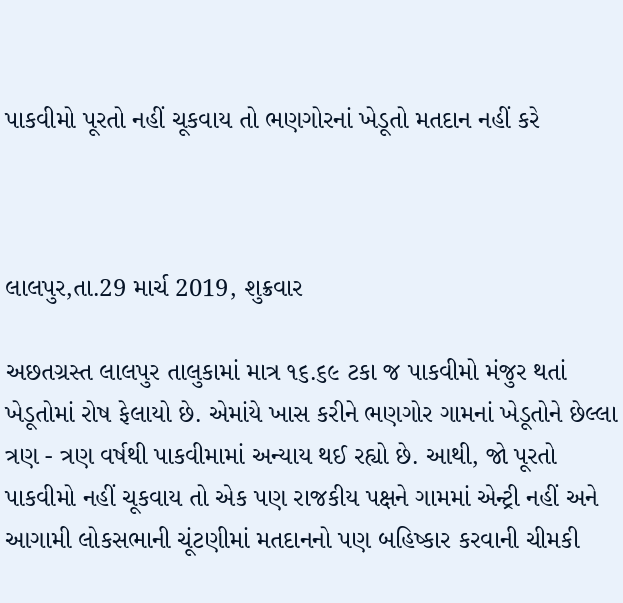પાકવીમો પૂરતો નહીં ચૂકવાય તો ભણગોરનાં ખેડૂતો મતદાન નહીં કરે



લાલપુર,તા.29 માર્ચ 2019, શુક્રવાર

અછતગ્રસ્ત લાલપુર તાલુકામાં માત્ર ૧૬.૬૯ ટકા જ પાકવીમો મંજુર થતાં ખેડૂતોમાં રોષ ફેલાયો છે. એમાંયે ખાસ કરીને ભણગોર ગામનાં ખેડૂતોને છેલ્લા ત્રણ - ત્રણ વર્ષથી પાકવીમામાં અન્યાય થઈ રહ્યો છે. આથી, જો પૂરતો પાકવીમો નહીં ચૂકવાય તો એક પણ રાજકીય પક્ષને ગામમાં એન્ટ્રી નહીં અને આગામી લોકસભાની ચૂંટણીમાં મતદાનનો પણ બહિષ્કાર કરવાની ચીમકી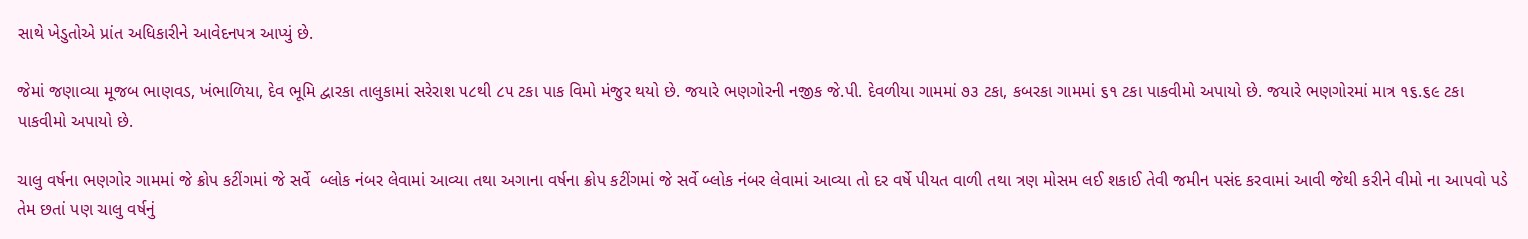સાથે ખેડુતોએ પ્રાંત અધિકારીને આવેદનપત્ર આપ્યું છે.

જેમાં જણાવ્યા મૂજબ ભાણવડ, ખંભાળિયા, દેવ ભૂમિ દ્વારકા તાલુકામાં સરેરાશ ૫૮થી ૮૫ ટકા પાક વિમો મંજુર થયો છે. જયારે ભણગોરની નજીક જે.પી. દેવળીયા ગામમાં ૭૩ ટકા, કબરકા ગામમાં ૬૧ ટકા પાકવીમો અપાયો છે. જયારે ભણગોરમાં માત્ર ૧૬.૬૯ ટકા પાકવીમો અપાયો છે.

ચાલુ વર્ષના ભણગોર ગામમાં જે ક્રોપ કટીંગમાં જે સર્વે  બ્લોક નંબર લેવામાં આવ્યા તથા અગાના વર્ષના ક્રોપ કટીંગમાં જે સર્વે બ્લોક નંબર લેવામાં આવ્યા તો દર વર્ષે પીયત વાળી તથા ત્રણ મોસમ લઈ શકાઈ તેવી જમીન પસંદ કરવામાં આવી જેથી કરીને વીમો ના આપવો પડે તેમ છતાં પણ ચાલુ વર્ષનું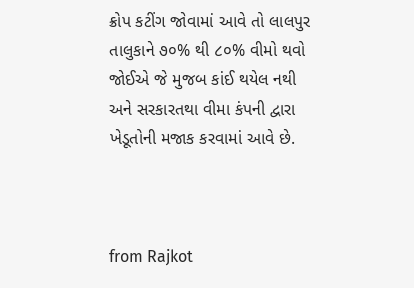ક્રોપ કટીંગ જોવામાં આવે તો લાલપુર તાલુકાને ૭૦% થી ૮૦% વીમો થવો જોઈએ જે મુજબ કાંઈ થયેલ નથી અને સરકારતથા વીમા કંપની દ્વારા ખેડૂતોની મજાક કરવામાં આવે છે.



from Rajkot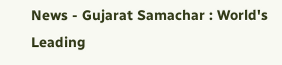News - Gujarat Samachar : World's Leading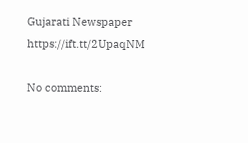Gujarati Newspaper https://ift.tt/2UpaqNM

No comments: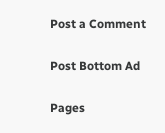Post a Comment

Post Bottom Ad

Pages